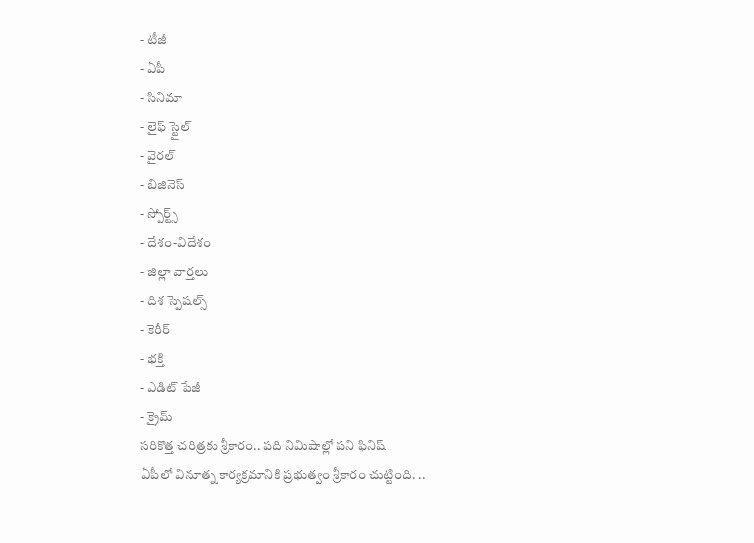- టీజీ
- ఏపీ
- సినిమా
- లైఫ్ స్టైల్
- వైరల్
- బిజినెస్
- స్పోర్ట్స్
- దేశం-విదేశం
- జిల్లా వార్తలు
- దిశ స్పెషల్స్
- కెరీర్
- భక్తి
- ఎడిట్ పేజీ
- క్రైమ్
సరికొత్త చరిత్రకు శ్రీకారం.. పది నిమిషాల్లో పని ఫినిష్
ఏపీలో వినూత్న కార్యక్రమానికి ప్రభుత్వం శ్రీకారం చుట్టింది. ..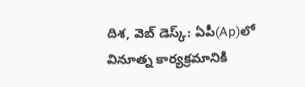దిశ, వెబ్ డెస్క్: ఏపీ(Ap)లో వినూత్న కార్యక్రమానికి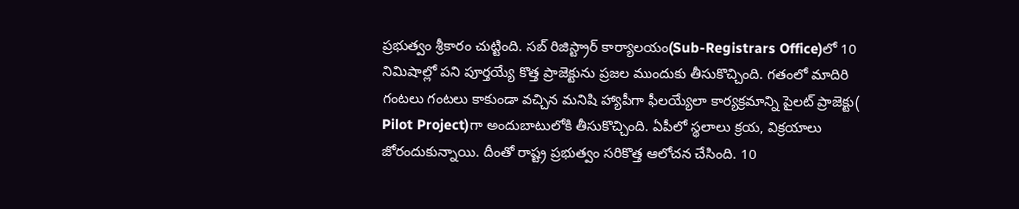ప్రభుత్వం శ్రీకారం చుట్టింది. సబ్ రిజిస్ట్రార్ కార్యాలయం(Sub-Registrars Office)లో 10 నిమిషాల్లో పని పూర్తయ్యే కొత్త ప్రాజెక్టును ప్రజల ముందుకు తీసుకొచ్చింది. గతంలో మాదిరి గంటలు గంటలు కాకుండా వచ్చిన మనిషి హ్యాపీగా ఫీలయ్యేలా కార్యక్రమాన్ని పైలట్ ప్రాజెక్టు( Pilot Project)గా అందుబాటులోకి తీసుకొచ్చింది. ఏపీలో స్థలాలు క్రయ, విక్రయాలు జోరందుకున్నాయి. దీంతో రాష్ట్ర ప్రభుత్వం సరికొత్త ఆలోచన చేసింది. 10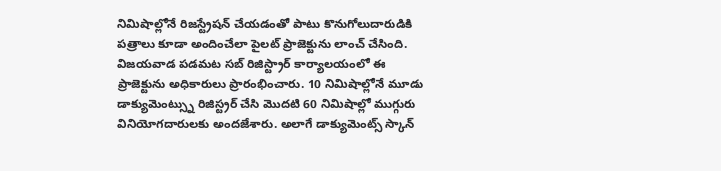నిమిషాల్లోనే రిజస్ట్రేషన్ చేయడంతో పాటు కొనుగోలుదారుడికి పత్రాలు కూడా అందించేలా పైలట్ ప్రాజెక్టును లాంచ్ చేసింది.
విజయవాడ పడమట సబ్ రిజిస్ట్రార్ కార్యాలయంలో ఈ ప్రాజెక్టును అధికారులు ప్రారంభించారు. 10 నిమిషాల్లోనే మూడు డాక్యుమెంట్స్ను రిజిస్ట్రర్ చేసి మొదటి 60 నిమిషాల్లో ముగ్గురు వినియోగదారులకు అందజేశారు. అలాగే డాక్యుమెంట్స్ స్కాన్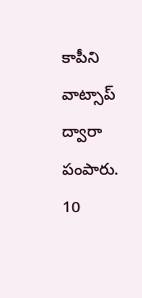కాపీని వాట్సాప్ ద్వారా పంపారు. 10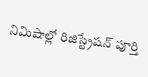నిమిషాల్లో రిజిస్ట్రేషన్ పూర్తి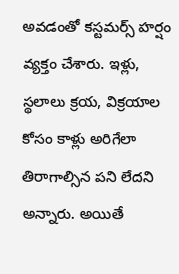అవడంతో కస్టమర్స్ హర్షం వ్యక్తం చేశారు. ఇళ్లు, స్థలాలు క్రయ, విక్రయాల కోసం కాళ్లు అరిగేలా తిరాగాల్సిన పని లేదని అన్నారు. అయితే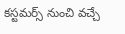కస్టమర్స్ నుంచి వచ్చే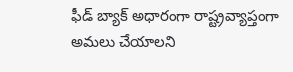ఫీడ్ బ్యాక్ అధారంగా రాష్ట్రవ్యాప్తంగా అమలు చేయాలని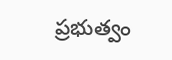ప్రభుత్వం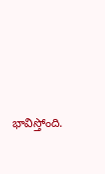భావిస్తోంది.